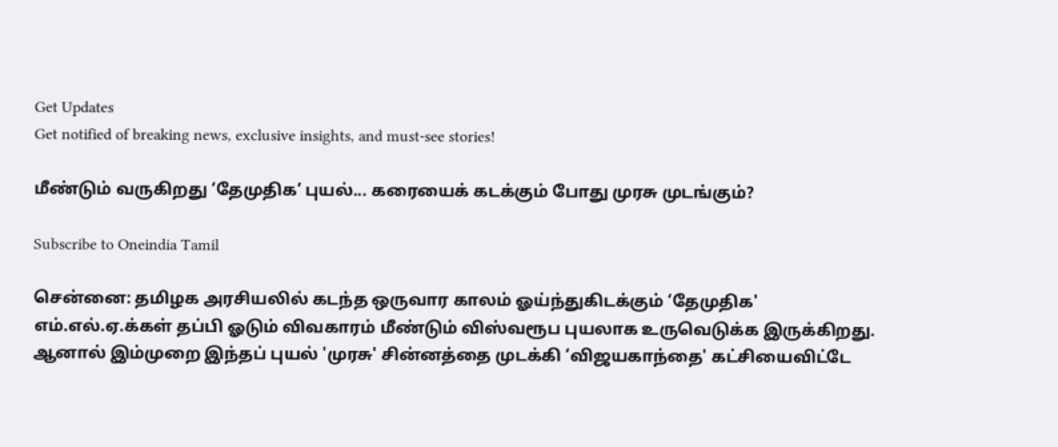Get Updates
Get notified of breaking news, exclusive insights, and must-see stories!

மீண்டும் வருகிறது ‘தேமுதிக’ புயல்... கரையைக் கடக்கும் போது முரசு முடங்கும்?

Subscribe to Oneindia Tamil

சென்னை: தமிழக அரசியலில் கடந்த ஒருவார காலம் ஓய்ந்துகிடக்கும் ‘தேமுதிக' எம்.எல்.ஏ.க்கள் தப்பி ஓடும் விவகாரம் மீண்டும் விஸ்வரூப புயலாக உருவெடுக்க இருக்கிறது. ஆனால் இம்முறை இந்தப் புயல் 'முரசு' சின்னத்தை முடக்கி ‘விஜயகாந்தை' கட்சியைவிட்டே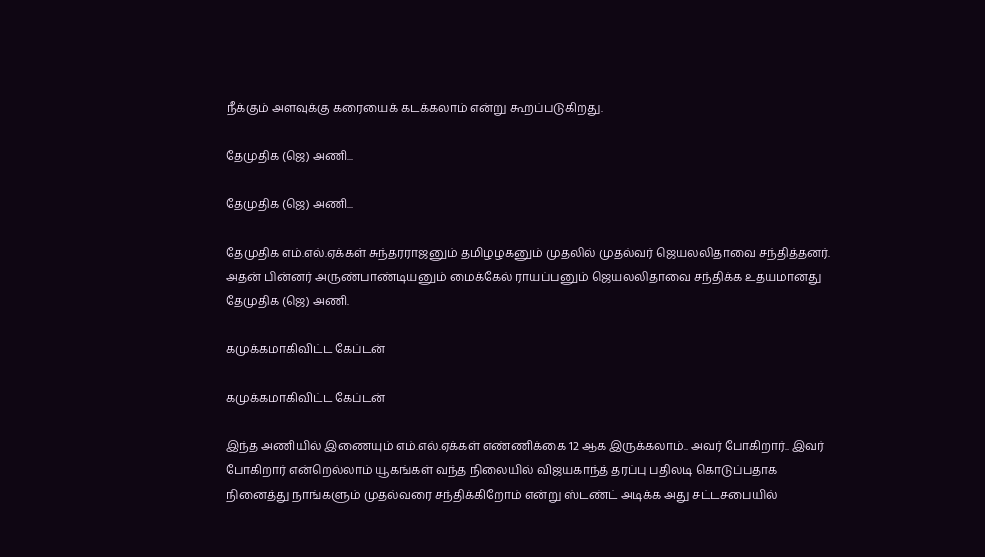நீக்கும் அளவுக்கு கரையைக் கடக்கலாம் என்று கூறப்படுகிறது.

தேமுதிக (ஜெ) அணி...

தேமுதிக (ஜெ) அணி...

தேமுதிக எம்.எல்.ஏக்கள் சுந்தரராஜனும் தமிழழகனும் முதலில் முதல்வர் ஜெயலலிதாவை சந்தித்தனர். அதன் பின்னர் அருண்பாண்டியனும் மைக்கேல் ராயப்பனும் ஜெயலலிதாவை சந்திக்க உதயமானது தேமுதிக (ஜெ) அணி.

கமுக்கமாகிவிட்ட கேப்டன்

கமுக்கமாகிவிட்ட கேப்டன்

இந்த அணியில் இணையும் எம்.எல்.ஏக்கள் எண்ணிக்கை 12 ஆக இருக்கலாம்.. அவர் போகிறார்.. இவர் போகிறார் என்றெல்லாம் யூகங்கள் வந்த நிலையில் விஜயகாந்த் தரப்பு பதிலடி கொடுப்பதாக நினைத்து நாங்களும் முதல்வரை சந்திக்கிறோம் என்று ஸ்டண்ட் அடிக்க அது சட்டசபையில்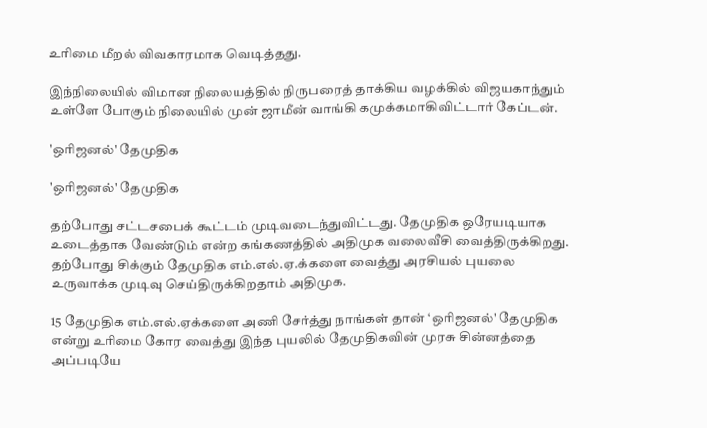உரிமை மீறல் விவகாரமாக வெடித்தது.

இந்நிலையில் விமான நிலையத்தில் நிருபரைத் தாக்கிய வழக்கில் விஜயகாந்தும் உள்ளே போகும் நிலையில் முன் ஜாமீன் வாங்கி கமுக்கமாகிவிட்டார் கேப்டன்.

'ஒரிஜனல்' தேமுதிக

'ஒரிஜனல்' தேமுதிக

தற்போது சட்டசபைக் கூட்டம் முடிவடைந்துவிட்டது. தேமுதிக ஒரேயடியாக உடைத்தாக வேண்டும் என்ற கங்கணத்தில் அதிமுக வலைவீசி வைத்திருக்கிறது. தற்போது சிக்கும் தேமுதிக எம்.எல்.ஏ.க்களை வைத்து அரசியல் புயலை உருவாக்க முடிவு செய்திருக்கிறதாம் அதிமுக.

15 தேமுதிக எம்.எல்.ஏக்களை அணி சேர்த்து நாங்கள் தான் ‘ஒரிஜனல்' தேமுதிக என்று உரிமை கோர வைத்து இந்த புயலில் தேமுதிகவின் முரசு சின்னத்தை அப்படியே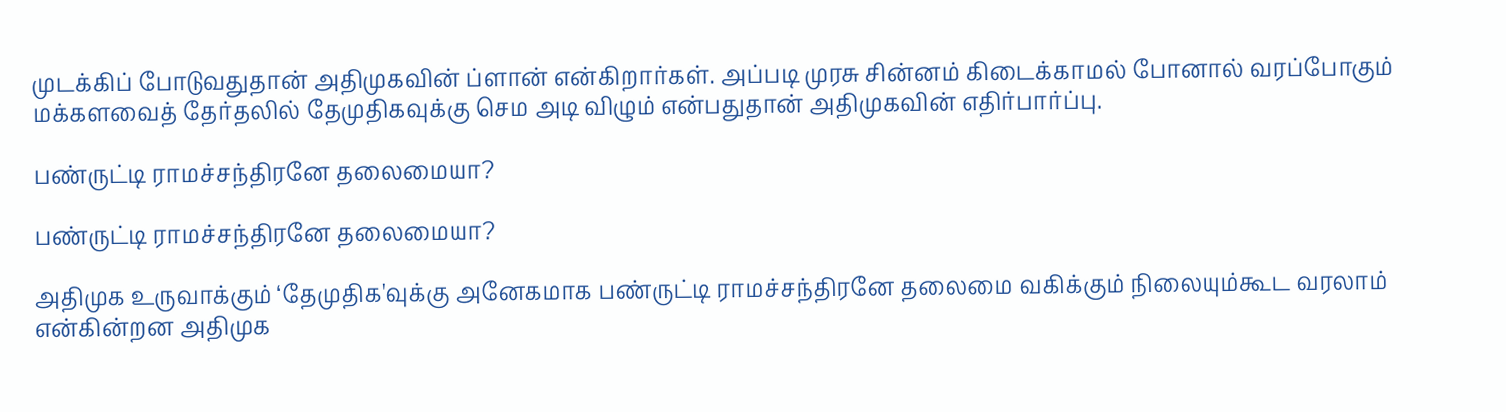முடக்கிப் போடுவதுதான் அதிமுகவின் ப்ளான் என்கிறார்கள். அப்படி முரசு சின்னம் கிடைக்காமல் போனால் வரப்போகும் மக்களவைத் தேர்தலில் தேமுதிகவுக்கு செம அடி விழும் என்பதுதான் அதிமுகவின் எதிர்பார்ப்பு.

பண்ருட்டி ராமச்சந்திரனே தலைமையா?

பண்ருட்டி ராமச்சந்திரனே தலைமையா?

அதிமுக உருவாக்கும் ‘தேமுதிக'வுக்கு அனேகமாக பண்ருட்டி ராமச்சந்திரனே தலைமை வகிக்கும் நிலையும்கூட வரலாம் என்கின்றன அதிமுக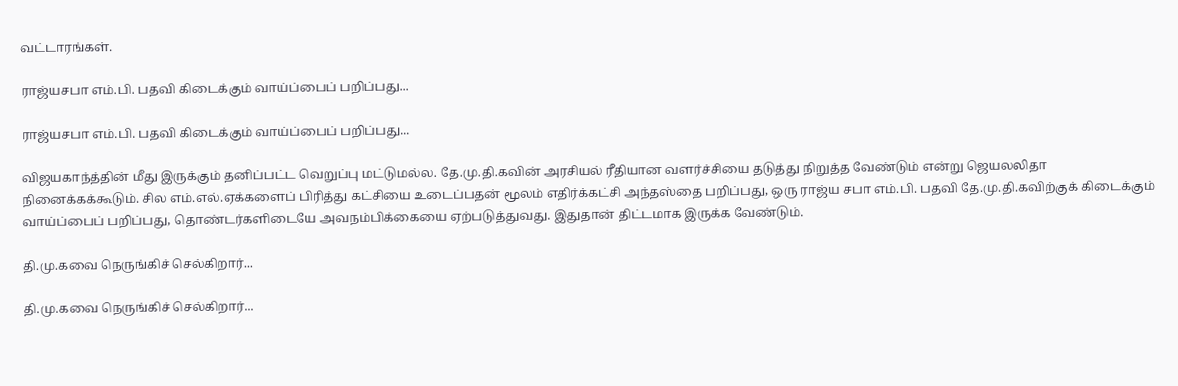வட்டாரங்கள்.

ராஜ்யசபா எம்.பி. பதவி கிடைக்கும் வாய்ப்பைப் பறிப்பது...

ராஜ்யசபா எம்.பி. பதவி கிடைக்கும் வாய்ப்பைப் பறிப்பது...

விஜயகாந்த்தின் மீது இருக்கும் தனிப்பட்ட வெறுப்பு மட்டுமல்ல. தே.மு.தி.கவின் அரசியல் ரீதியான வளர்ச்சியை தடுத்து நிறுத்த வேண்டும் என்று ஜெயலலிதா நினைக்கக்கூடும். சில எம்.எல்.ஏக்களைப் பிரித்து கட்சியை உடைப்பதன் மூலம் எதிர்க்கட்சி அந்தஸ்தை பறிப்பது, ஒரு ராஜ்ய சபா எம்.பி. பதவி தே.மு.தி.கவிற்குக் கிடைக்கும் வாய்ப்பைப் பறிப்பது, தொண்டர்களிடையே அவநம்பிக்கையை ஏற்படுத்துவது. இதுதான் திட்டமாக இருக்க வேண்டும்.

தி.மு.கவை நெருங்கிச் செல்கிறார்...

தி.மு.கவை நெருங்கிச் செல்கிறார்...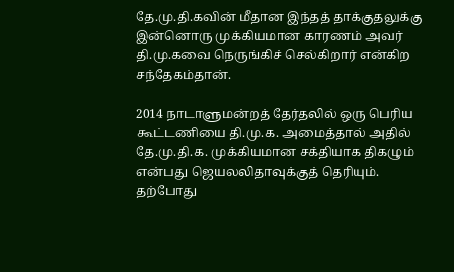தே.மு.தி.கவின் மீதான இந்தத் தாக்குதலுக்கு இன்னொரு முக்கியமான காரணம் அவர் தி.மு.கவை நெருங்கிச் செல்கிறார் என்கிற சந்தேகம்தான்.

2014 நாடாளுமன்றத் தேர்தலில் ஒரு பெரிய கூட்டணியை தி.மு.க. அமைத்தால் அதில் தே.மு.தி.க. முக்கியமான சக்தியாக திகழும் என்பது ஜெயலலிதாவுக்குத் தெரியும். தற்போது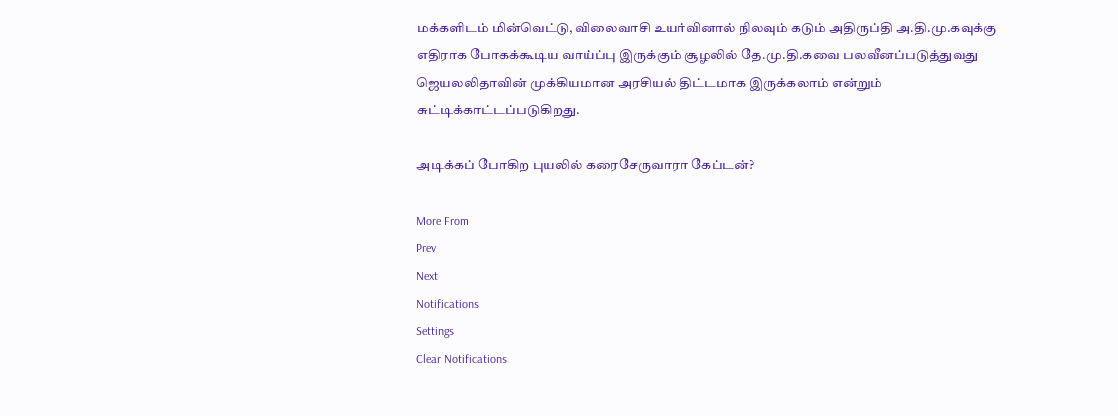மக்களிடம் மின்வெட்டு, விலைவாசி உயர்வினால் நிலவும் கடும் அதிருப்தி அ.தி.மு.கவுக்கு எதிராக போகக்கூடிய வாய்ப்பு இருக்கும் சூழலில் தே.மு.தி.கவை பலவீனப்படுத்துவது ஜெயலலிதாவின் முக்கியமான அரசியல் திட்டமாக இருக்கலாம் என்றும் சுட்டிக்காட்டப்படுகிறது.

அடிக்கப் போகிற புயலில் கரைசேருவாரா கேப்டன்?

More From
Prev
Next
Notifications
Settings
Clear Notifications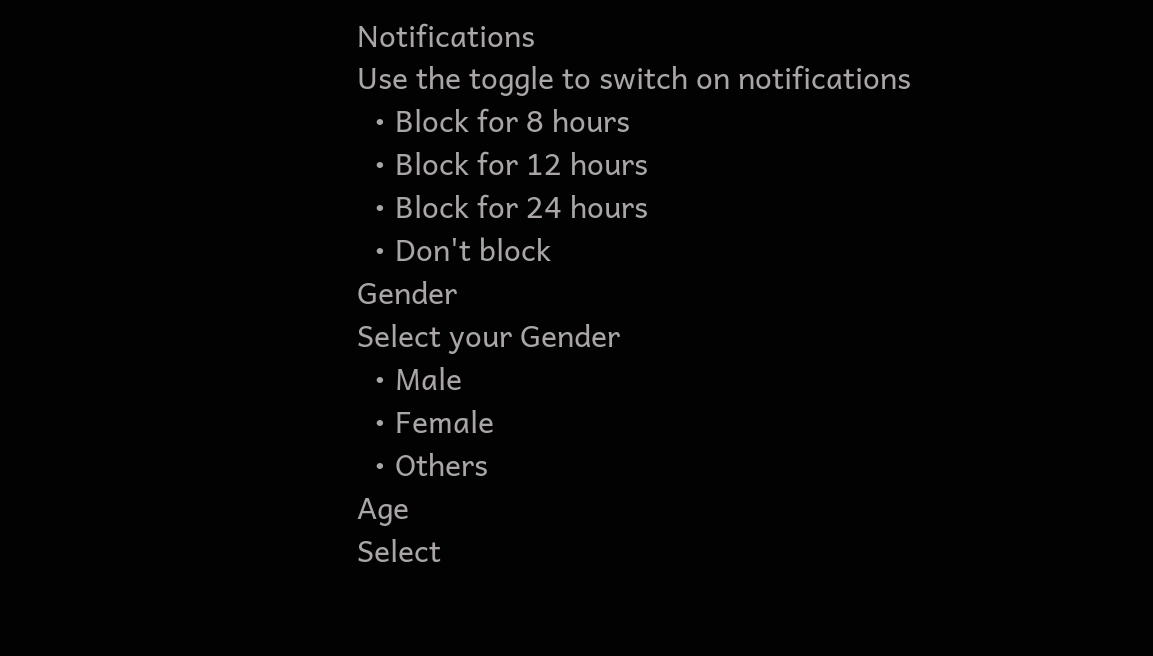Notifications
Use the toggle to switch on notifications
  • Block for 8 hours
  • Block for 12 hours
  • Block for 24 hours
  • Don't block
Gender
Select your Gender
  • Male
  • Female
  • Others
Age
Select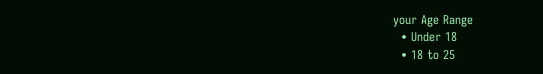your Age Range
  • Under 18
  • 18 to 25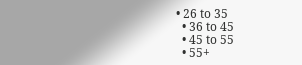• 26 to 35
  • 36 to 45
  • 45 to 55
  • 55+